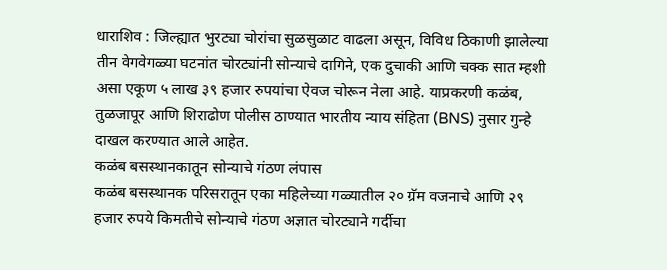धाराशिव : जिल्ह्यात भुरट्या चोरांचा सुळसुळाट वाढला असून, विविध ठिकाणी झालेल्या तीन वेगवेगळ्या घटनांत चोरट्यांनी सोन्याचे दागिने, एक दुचाकी आणि चक्क सात म्हशी असा एकूण ५ लाख ३९ हजार रुपयांचा ऐवज चोरून नेला आहे. याप्रकरणी कळंब, तुळजापूर आणि शिराढोण पोलीस ठाण्यात भारतीय न्याय संहिता (BNS) नुसार गुन्हे दाखल करण्यात आले आहेत.
कळंब बसस्थानकातून सोन्याचे गंठण लंपास
कळंब बसस्थानक परिसरातून एका महिलेच्या गळ्यातील २० ग्रॅम वजनाचे आणि २९ हजार रुपये किमतीचे सोन्याचे गंठण अज्ञात चोरट्याने गर्दीचा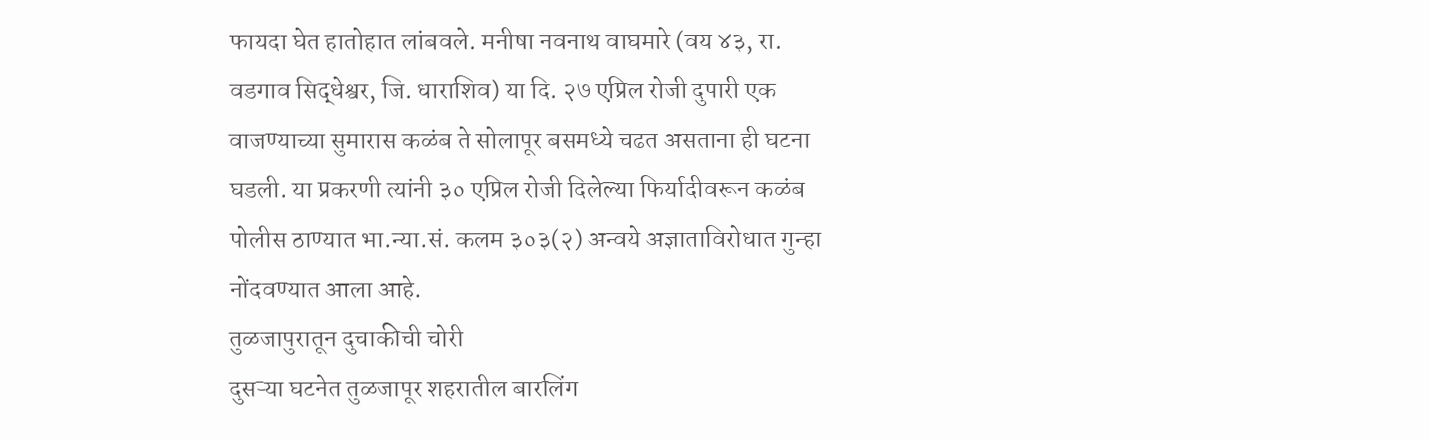फायदा घेत हातोहात लांबवले. मनीषा नवनाथ वाघमारे (वय ४३, रा. वडगाव सिद्धेश्वर, जि. धाराशिव) या दि. २७ एप्रिल रोजी दुपारी एक वाजण्याच्या सुमारास कळंब ते सोलापूर बसमध्ये चढत असताना ही घटना घडली. या प्रकरणी त्यांनी ३० एप्रिल रोजी दिलेल्या फिर्यादीवरून कळंब पोलीस ठाण्यात भा.न्या.सं. कलम ३०३(२) अन्वये अज्ञाताविरोधात गुन्हा नोंदवण्यात आला आहे.
तुळजापुरातून दुचाकीची चोरी
दुसऱ्या घटनेत तुळजापूर शहरातील बारलिंग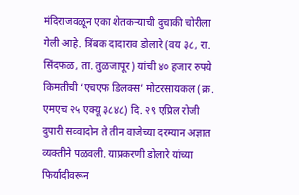मंदिराजवळून एका शेतकऱ्याची दुचाकी चोरीला गेली आहे. त्रिंबक दादाराव डोलारे (वय ३८, रा. सिंदफळ, ता. तुळजापूर) यांची ४० हजार रुपये किमतीची ‘एचएफ डिलक्स’ मोटरसायकल (क्र. एमएच २५ एक्यू ३८४८) दि. २९ एप्रिल रोजी दुपारी सव्वादोन ते तीन वाजेच्या दरम्यान अज्ञात व्यक्तीने पळवली. याप्रकरणी डोलारे यांच्या फिर्यादीवरून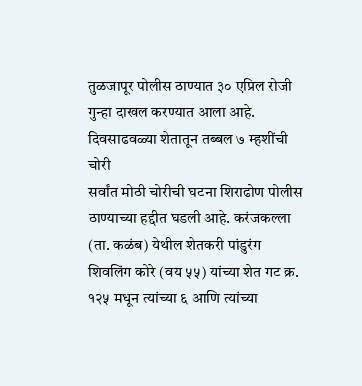तुळजापूर पोलीस ठाण्यात ३० एप्रिल रोजी गुन्हा दाखल करण्यात आला आहे.
दिवसाढवळ्या शेतातून तब्बल ७ म्हशींची चोरी
सर्वांत मोठी चोरीची घटना शिराढोण पोलीस ठाण्याच्या हद्दीत घडली आहे. करंजकल्ला (ता. कळंब) येथील शेतकरी पांडुरंग शिवलिंग कोरे (वय ५५) यांच्या शेत गट क्र. १२५ मधून त्यांच्या ६ आणि त्यांच्या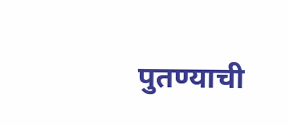पुतण्याची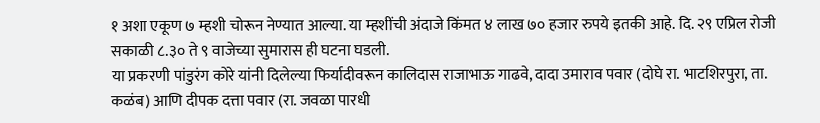१ अशा एकूण ७ म्हशी चोरून नेण्यात आल्या. या म्हशींची अंदाजे किंमत ४ लाख ७० हजार रुपये इतकी आहे. दि. २९ एप्रिल रोजी सकाळी ८.३० ते ९ वाजेच्या सुमारास ही घटना घडली.
या प्रकरणी पांडुरंग कोरे यांनी दिलेल्या फिर्यादीवरून कालिदास राजाभाऊ गाढवे, दादा उमाराव पवार (दोघे रा. भाटशिरपुरा, ता. कळंब) आणि दीपक दत्ता पवार (रा. जवळा पारधी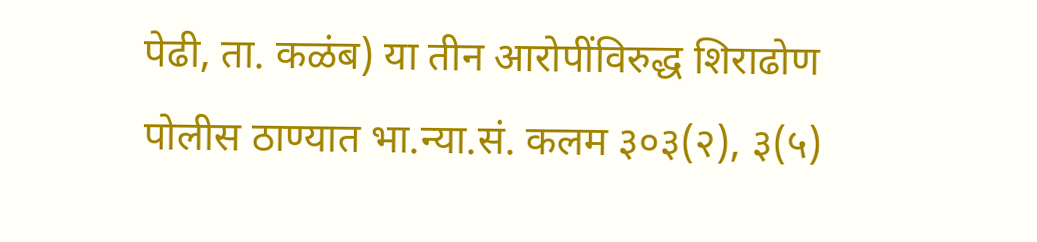पेढी, ता. कळंब) या तीन आरोपींविरुद्ध शिराढोण पोलीस ठाण्यात भा.न्या.सं. कलम ३०३(२), ३(५)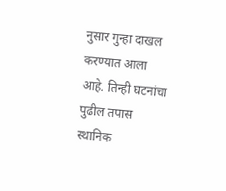नुसार गुन्हा दाखल करण्यात आला आहे. तिन्ही घटनांचा पुढील तपास स्थानिक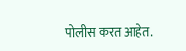पोलीस करत आहेत.